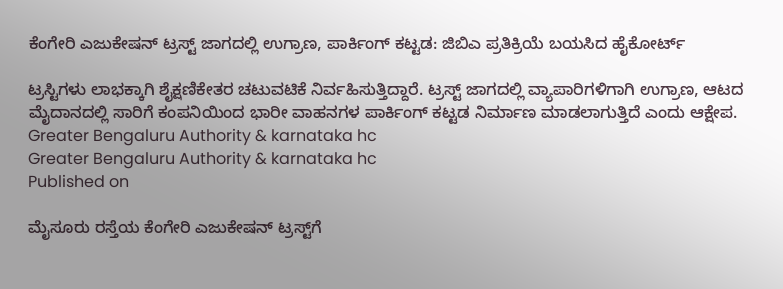ಕೆಂಗೇರಿ ಎಜುಕೇಷನ್‌ ಟ್ರಸ್ಟ್‌ ಜಾಗದಲ್ಲಿ ಉಗ್ರಾಣ, ಪಾರ್ಕಿಂಗ್‌ ಕಟ್ಟಡ: ಜಿಬಿಎ ಪ್ರತಿಕ್ರಿಯೆ ಬಯಸಿದ ಹೈಕೋರ್ಟ್‌

ಟ್ರಸ್ಟಿಗಳು ಲಾಭಕ್ಕಾಗಿ ಶೈಕ್ಷಣಿಕೇತರ ಚಟುವಟಿಕೆ ನಿರ್ವಹಿಸುತ್ತಿದ್ದಾರೆ‌. ಟ್ರಸ್ಟ್ ಜಾಗದಲ್ಲಿ ವ್ಯಾಪಾರಿಗಳಿಗಾಗಿ ಉಗ್ರಾಣ, ಆಟದ ಮೈದಾನದಲ್ಲಿ ಸಾರಿಗೆ ಕಂಪನಿಯಿಂದ ಭಾರೀ ವಾಹನಗಳ ಪಾರ್ಕಿಂಗ್ ಕಟ್ಟಡ ನಿರ್ಮಾಣ ಮಾಡಲಾಗುತ್ತಿದೆ ಎಂದು ಆಕ್ಷೇಪ.
Greater Bengaluru Authority & karnataka hc
Greater Bengaluru Authority & karnataka hc
Published on

ಮೈಸೂರು ರಸ್ತೆಯ ಕೆಂಗೇರಿ ಎಜುಕೇಷನ್ ಟ್ರಸ್ಟ್‌ಗೆ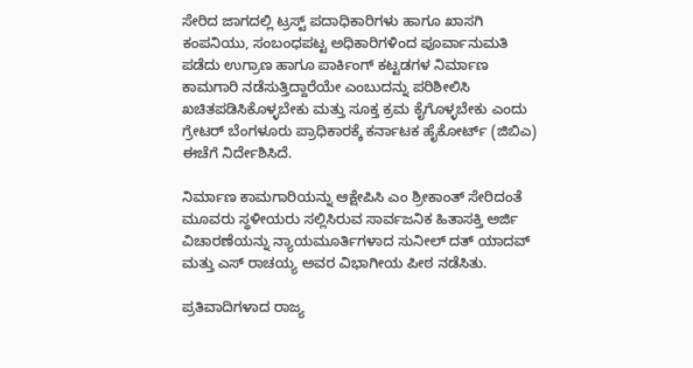ಸೇರಿದ ಜಾಗದಲ್ಲಿ ಟ್ರಸ್ಟ್‌ ಪದಾಧಿಕಾರಿಗಳು ಹಾಗೂ ಖಾಸಗಿ ಕಂಪನಿಯು, ಸಂಬಂಧಪಟ್ಟ ಅಧಿಕಾರಿಗಳಿಂದ ಪೂರ್ವಾನುಮತಿ  ಪಡೆದು ಉಗ್ರಾಣ ಹಾಗೂ ಪಾರ್ಕಿಂಗ್ ಕಟ್ಟಡಗಳ ನಿರ್ಮಾಣ‌ ಕಾಮಗಾರಿ ನಡೆಸುತ್ತಿದ್ದಾರೆಯೇ ಎಂಬುದನ್ನು ಪರಿಶೀಲಿಸಿ ಖಚಿತಪಡಿಸಿಕೊಳ್ಳಬೇಕು ಮತ್ತು ಸೂಕ್ತ ಕ್ರಮ ಕೈಗೊಳ್ಳಬೇಕು ಎಂದು ಗ್ರೇಟರ್ ಬೆಂಗಳೂರು ಪ್ರಾಧಿಕಾರಕ್ಕೆ ಕರ್ನಾಟಕ ಹೈಕೋರ್ಟ್ (ಜಿಬಿಎ) ಈಚೆಗೆ ನಿರ್ದೇಶಿಸಿದೆ.

ನಿರ್ಮಾಣ ಕಾಮಗಾರಿಯನ್ನು ಆಕ್ಷೇಪಿಸಿ ಎಂ ಶ್ರೀಕಾಂತ್ ಸೇರಿದಂತೆ ಮೂವರು ಸ್ಥಳೀಯರು ಸಲ್ಲಿಸಿರುವ ಸಾರ್ವಜನಿಕ ಹಿತಾಸಕ್ತಿ ಅರ್ಜಿ ವಿಚಾರಣೆಯನ್ನು ನ್ಯಾಯಮೂರ್ತಿಗಳಾದ ಸುನೀಲ್ ದತ್ ಯಾದವ್ ಮತ್ತು ಎಸ್ ರಾಚಯ್ಯ ಅವರ ವಿಭಾಗೀಯ ಪೀಠ ನಡೆಸಿತು.

ಪ್ರತಿವಾದಿಗಳಾದ ರಾಜ್ಯ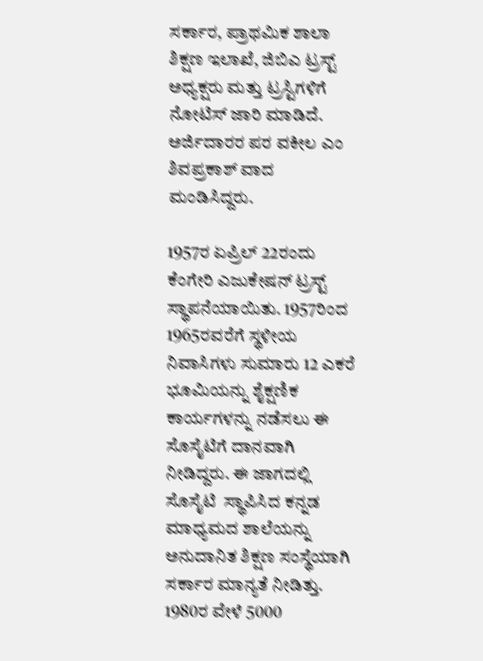ಸರ್ಕಾರ, ಪ್ರಾಥಮಿಕ‌ ಶಾಲಾ‌ ಶಿಕ್ಷಣ‌ ಇಲಾಖೆ, ಜಿಬಿಎ‌ ಟ್ರಸ್ಟ್ ಅಧ್ಯಕ್ಷರು ಮತ್ತು ಟ್ರಸ್ಟಿಗಳಿಗೆ ನೋಟಿಸ್ ಜಾರಿ ಮಾಡಿದೆ. ಅರ್ಜಿದಾರರ ಪರ ವಕೀಲ ಎಂ ಶಿವಪ್ರಕಾಶ್ ವಾದ ಮಂಡಿಸಿದ್ದರು.

1957ರ ಏಪ್ರಿಲ್‌ 22ರಂದು ಕೆಂಗೇರಿ ಎಜುಕೇಷನ್ ಟ್ರಸ್ಟ್ ಸ್ಥಾಪನೆಯಾಯಿತು. 1957ರಿಂದ 1965ರವರೆಗೆ ಸ್ಥಳೀಯ ನಿವಾಸಿಗಳು ಸುಮಾರು 12 ಎಕರೆ ಭೂಮಿಯನ್ನು ಶೈಕ್ಷಣಿಕ ಕಾರ್ಯಗಳನ್ನು ನಡೆಸಲು ಈ ಸೊಸೈಟಿಗೆ ದಾನವಾಗಿ ನೀಡಿದ್ದರು. ಈ ಜಾಗದಲ್ಲಿ ಸೊಸೈಟಿ  ಸ್ಥಾಪಿಸಿದ ಕನ್ನಡ ಮಾಧ್ಯಮದ ಶಾಲೆಯನ್ನು ಅನುದಾನಿತ ಶಿಕ್ಷಣ ಸಂಸ್ಥೆಯಾಗಿ ಸರ್ಕಾರ ಮಾನ್ಯತೆ ನೀಡಿತ್ತು. 1980ರ ವೇಳೆ 5000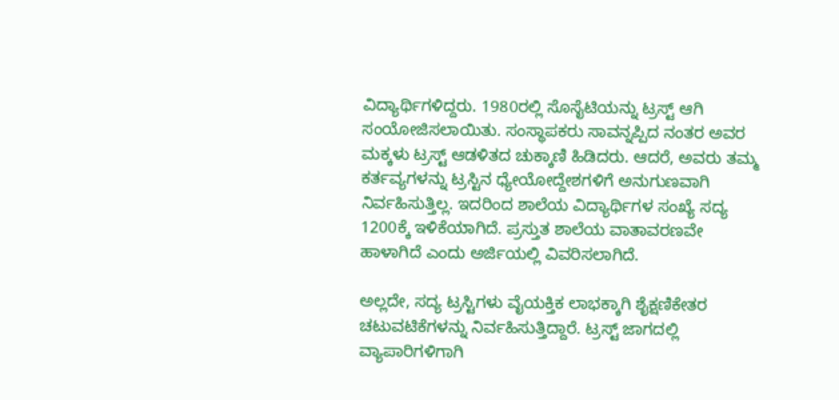ವಿದ್ಯಾರ್ಥಿಗಳಿದ್ದರು. 1980ರಲ್ಲಿ ಸೊಸೈಟಿಯನ್ನು ಟ್ರಸ್ಟ್ ಆಗಿ ಸಂಯೋಜಿಸಲಾಯಿತು. ಸಂಸ್ಥಾಪಕರು ಸಾವನ್ನಪ್ಪಿದ ನಂತರ ಅವರ ಮಕ್ಕಳು ಟ್ರಸ್ಟ್ ಆಡಳಿತದ ಚುಕ್ಕಾಣಿ ಹಿಡಿದರು. ಆದರೆ, ಅವರು ತಮ್ಮ ಕರ್ತವ್ಯಗಳನ್ನು ಟ್ರಸ್ಟಿನ ಧ್ಯೇಯೋದ್ದೇಶಗಳಿಗೆ ಅನುಗುಣವಾಗಿ ನಿರ್ವಹಿಸುತ್ತಿಲ್ಲ. ಇದರಿಂದ ಶಾಲೆಯ ವಿದ್ಯಾರ್ಥಿಗಳ ಸಂಖ್ಯೆ ಸದ್ಯ 1200ಕ್ಕೆ ಇಳಿಕೆಯಾಗಿದೆ. ಪ್ರಸ್ತುತ ಶಾಲೆಯ ವಾತಾವರಣವೇ ಹಾಳಾಗಿದೆ ಎಂದು‌ ಅರ್ಜಿಯಲ್ಲಿ ವಿವರಿಸಲಾಗಿದೆ.

ಅಲ್ಲದೇ, ಸದ್ಯ ಟ್ರಸ್ಟಿಗಳು ವೈಯಕ್ತಿಕ ಲಾಭಕ್ಕಾಗಿ ಶೈಕ್ಷಣಿಕೇತರ ಚಟುವಟಿಕೆಗಳನ್ನು ನಿರ್ವಹಿಸುತ್ತಿದ್ದಾರೆ‌. ಟ್ರಸ್ಟ್ ಜಾಗದಲ್ಲಿ ವ್ಯಾಪಾರಿಗಳಿಗಾಗಿ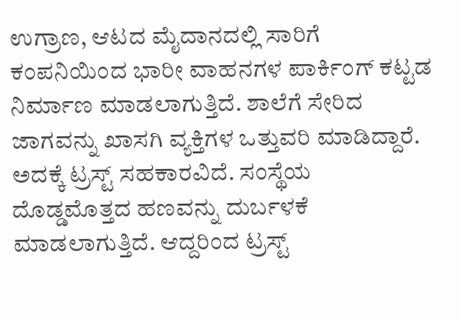ಉಗ್ರಾಣ, ಆಟದ ಮೈದಾನದಲ್ಲಿ ಸಾರಿಗೆ ಕಂಪನಿಯಿಂದ ಭಾರೀ ವಾಹನಗಳ ಪಾರ್ಕಿಂಗ್ ಕಟ್ಟಡ ನಿರ್ಮಾಣ ಮಾಡಲಾಗುತ್ತಿದೆ. ಶಾಲೆಗೆ ಸೇರಿದ ಜಾಗವನ್ನು ಖಾಸಗಿ ವ್ಯಕ್ತಿಗಳ ಒತ್ತುವರಿ ಮಾಡಿದ್ದಾರೆ. ಅದಕ್ಕೆ ಟ್ರಸ್ಟ್ ಸಹಕಾರವಿದೆ. ಸಂಸ್ಥೆಯ ದೊಡ್ಡಮೊತ್ತದ ಹಣವನ್ನು ದುರ್ಬಳಕೆ ಮಾಡಲಾಗುತ್ತಿದೆ. ಆದ್ದರಿಂದ ಟ್ರಸ್ಟ್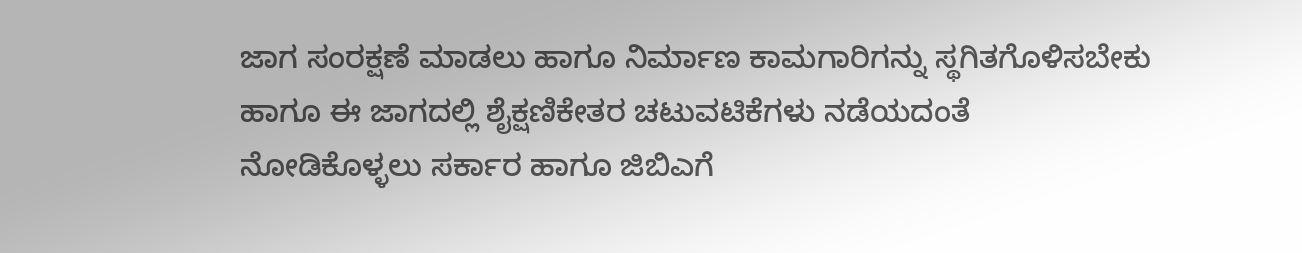ಜಾಗ ಸಂರಕ್ಷಣೆ ಮಾಡಲು ಹಾಗೂ ನಿರ್ಮಾಣ ಕಾಮಗಾರಿಗನ್ನು ಸ್ಥಗಿತಗೊಳಿಸಬೇಕು ಹಾಗೂ ಈ ಜಾಗದಲ್ಲಿ ಶೈಕ್ಷಣಿಕೇತರ ಚಟುವಟಿಕೆಗಳು ನಡೆಯದಂತೆ‌ ನೋಡಿಕೊಳ್ಳಲು ‌ಸರ್ಕಾರ ಹಾಗೂ ಜಿಬಿಎಗೆ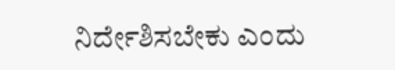ನಿರ್ದೇಶಿಸಬೇಕು ಎಂದು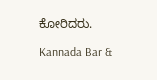ಕೋರಿದರು.

Kannada Bar &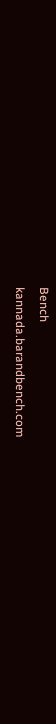Bench
kannada.barandbench.com